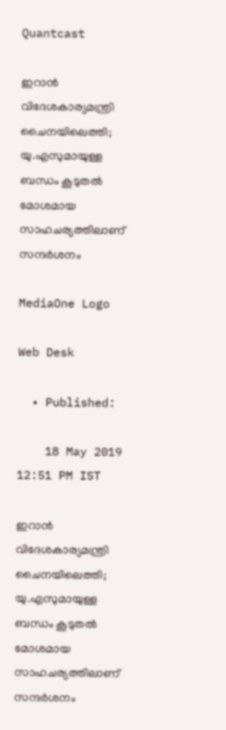Quantcast

ഇറാന്‍ വിദേശകാര്യമന്ത്രി ചൈനയിലെത്തി; യു.എസുമായുള്ള ബന്ധം കൂടുതല്‍ മോശമായ സാഹചര്യത്തിലാണ് സന്ദര്‍ശനം

MediaOne Logo

Web Desk

  • Published:

    18 May 2019 12:51 PM IST

ഇറാന്‍ വിദേശകാര്യമന്ത്രി ചൈനയിലെത്തി; യു.എസുമായുള്ള ബന്ധം കൂടുതല്‍ മോശമായ സാഹചര്യത്തിലാണ് സന്ദര്‍ശനം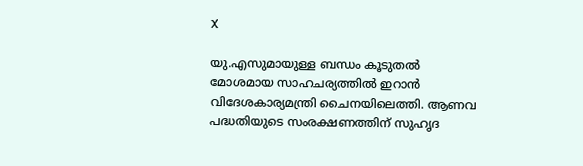X

യു.എസുമായുള്ള ബന്ധം കൂടുതല്‍ മോശമായ സാഹചര്യത്തില്‍ ഇറാന്‍ വിദേശകാര്യമന്ത്രി ചൈനയിലെത്തി. ആണവ പദ്ധതിയുടെ സംരക്ഷണത്തിന് സുഹൃദ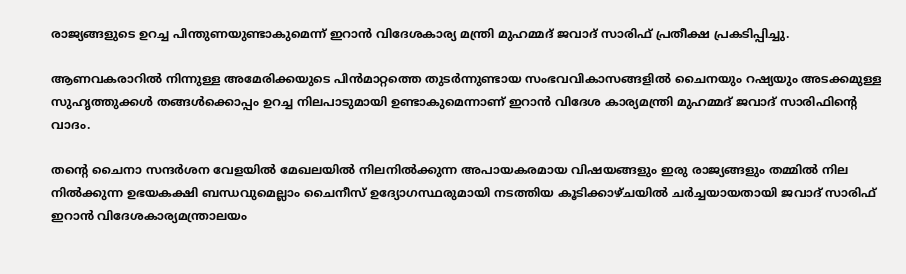രാജ്യങ്ങളുടെ ഉറച്ച പിന്തുണയുണ്ടാകുമെന്ന് ഇറാന്‍ വിദേശകാര്യ മന്ത്രി മുഹമ്മദ് ജവാദ് സാരിഫ് പ്രതീക്ഷ പ്രകടിപ്പിച്ചു.

ആണവകരാറില്‍ നിന്നുള്ള അമേരിക്കയുടെ പിന്‍മാറ്റത്തെ തുടര്‍ന്നുണ്ടായ സംഭവവികാസങ്ങളില്‍ ചൈനയും റഷ്യയും അടക്കമുള്ള സുഹൃത്തുക്കള്‍ തങ്ങള്‍ക്കൊപ്പം ഉറച്ച നിലപാടുമായി ഉണ്ടാകുമെന്നാണ് ഇറാന്‍ വിദേശ കാര്യമന്ത്രി മുഹമ്മദ് ജവാദ് സാരിഫിന്‍റെ വാദം.

തന്‍റെ ചൈനാ സന്ദര്‍ശന വേളയില്‍ മേഖലയില്‍ നിലനില്‍ക്കുന്ന അപായകരമായ വിഷയങ്ങളും ഇരു രാജ്യങ്ങളും തമ്മില്‍ നില നില്‍ക്കുന്ന ഉഭയകക്ഷി ബന്ധവുമെല്ലാം ചൈനീസ് ഉദ്യോഗസ്ഥരുമായി നടത്തിയ കൂടിക്കാഴ്ചയില്‍ ചര്‍ച്ചയായതായി ജവാദ് സാരിഫ് ഇറാന്‍ വിദേശകാര്യമന്ത്രാലയം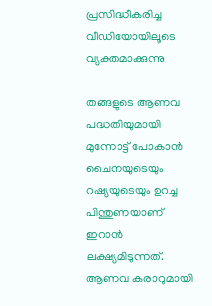പ്രസിദ്ധീകരിച്ച വീഡിയോയിലൂടെ വ്യക്തമാക്കുന്നു

തങ്ങളുടെ ആണവ പദ്ധതിയുമായി മുന്നോട്ട് പോകാന്‍ ചൈനയുടെയും റഷ്യയുടെയും ഉറച്ച പിന്തുണയാണ് ഇറാന്‍ ലക്ഷ്യമിടുന്നത്. ആണവ കരാറുമായി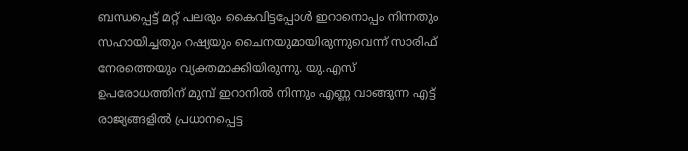ബന്ധപ്പെട്ട് മറ്റ് പലരും കൈവിട്ടപ്പോള്‍ ഇറാനൊപ്പം നിന്നതും സഹായിച്ചതും റഷ്യയും ചൈനയുമായിരുന്നുവെന്ന് സാരിഫ് നേരത്തെയും വ്യക്തമാക്കിയിരുന്നു. യു.എസ് ഉപരോധത്തിന് മുമ്പ് ഇറാനില്‍ നിന്നും എണ്ണ വാങ്ങുന്ന എട്ട് രാജ്യങ്ങളില്‍ പ്രധാനപ്പെട്ട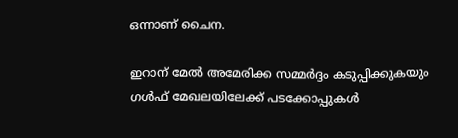ഒന്നാണ് ചൈന.

ഇറാന് മേല്‍ അമേരിക്ക സമ്മര്‍ദ്ദം കടുപ്പിക്കുകയും ഗള്‍ഫ് മേഖലയിലേക്ക് പടക്കോപ്പുകള്‍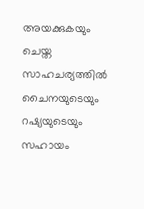അയക്കുകയും ചെയ്ത സാഹചര്യത്തില്‍ ചൈനയുടെയും റഷ്യയുടെയും സഹായം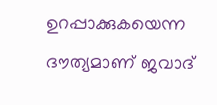ഉറപ്പാക്കുകയെന്ന ദൗത്യമാണ് ജവാദ്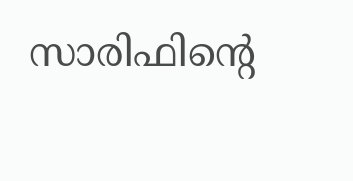സാരിഫിന്‍റെ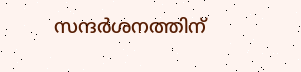സന്ദര്‍ശനത്തിന്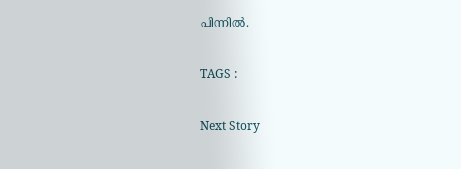പിന്നില്‍.

TAGS :

Next Story